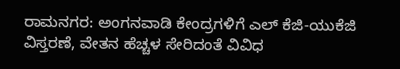ರಾಮನಗರ: ಅಂಗನವಾಡಿ ಕೇಂದ್ರಗಳಿಗೆ ಎಲ್ ಕೆಜಿ-ಯುಕೆಜಿ ವಿಸ್ತರಣೆ, ವೇತನ ಹೆಚ್ಚಳ ಸೇರಿದಂತೆ ವಿವಿಧ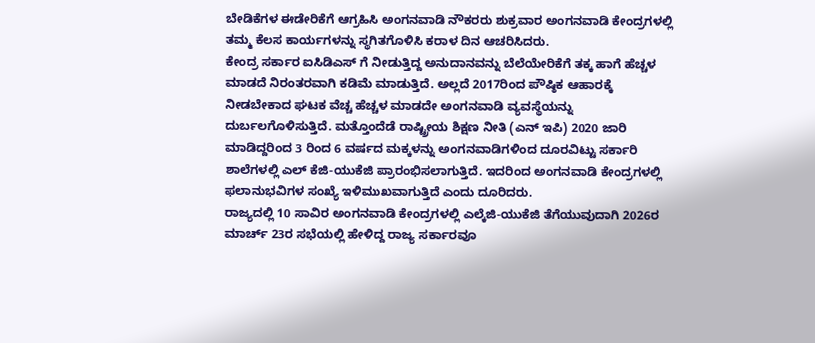ಬೇಡಿಕೆಗಳ ಈಡೇರಿಕೆಗೆ ಆಗ್ರಹಿಸಿ ಅಂಗನವಾಡಿ ನೌಕರರು ಶುಕ್ರವಾರ ಅಂಗನವಾಡಿ ಕೇಂದ್ರಗಳಲ್ಲಿ ತಮ್ಮ ಕೆಲಸ ಕಾರ್ಯಗಳನ್ನು ಸ್ಥಗಿತಗೊಳಿಸಿ ಕರಾಳ ದಿನ ಆಚರಿಸಿದರು.
ಕೇಂದ್ರ ಸರ್ಕಾರ ಐಸಿಡಿಎಸ್ ಗೆ ನೀಡುತ್ತಿದ್ದ ಅನುದಾನವನ್ನು ಬೆಲೆಯೇರಿಕೆಗೆ ತಕ್ಕ ಹಾಗೆ ಹೆಚ್ಚಳ ಮಾಡದೆ ನಿರಂತರವಾಗಿ ಕಡಿಮೆ ಮಾಡುತ್ತಿದೆ. ಅಲ್ಲದೆ 2017ರಿಂದ ಪೌಷ್ಠಿಕ ಆಹಾರಕ್ಕೆ ನೀಡಬೇಕಾದ ಘಟಕ ವೆಚ್ಚ ಹೆಚ್ಚಳ ಮಾಡದೇ ಅಂಗನವಾಡಿ ವ್ಯವಸ್ಥೆಯನ್ನು ದುರ್ಬಲಗೊಳಿಸುತ್ತಿದೆ. ಮತ್ತೊಂದೆಡೆ ರಾಷ್ಟ್ರೀಯ ಶಿಕ್ಷಣ ನೀತಿ (ಎನ್ ಇಪಿ) 2020 ಜಾರಿ ಮಾಡಿದ್ದರಿಂದ 3 ರಿಂದ 6 ವರ್ಷದ ಮಕ್ಕಳನ್ನು ಅಂಗನವಾಡಿಗಳಿಂದ ದೂರವಿಟ್ಟು ಸರ್ಕಾರಿ ಶಾಲೆಗಳಲ್ಲಿ ಎಲ್ ಕೆಜಿ-ಯುಕೆಜಿ ಪ್ರಾರಂಭಿಸಲಾಗುತ್ತಿದೆ. ಇದರಿಂದ ಅಂಗನವಾಡಿ ಕೇಂದ್ರಗಳಲ್ಲಿ ಫಲಾನುಭವಿಗಳ ಸಂಖ್ಯೆ ಇಳಿಮುಖವಾಗುತ್ತಿದೆ ಎಂದು ದೂರಿದರು.
ರಾಜ್ಯದಲ್ಲಿ 10 ಸಾವಿರ ಅಂಗನವಾಡಿ ಕೇಂದ್ರಗಳಲ್ಲಿ ಎಲ್ಕೆಜಿ-ಯುಕೆಜಿ ತೆಗೆಯುವುದಾಗಿ 2026ರ ಮಾರ್ಚ್ 23ರ ಸಭೆಯಲ್ಲಿ ಹೇಳಿದ್ದ ರಾಜ್ಯ ಸರ್ಕಾರವೂ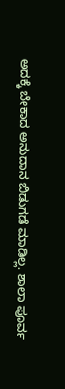ಅದಕ್ಕೆ ಬೇಕಾದ ಅನುದಾನ ಬಿಡುಗಡೆ ಮಾಡಿಲ್ಲ. ಶಾಲಾ ಪೂರ್ವ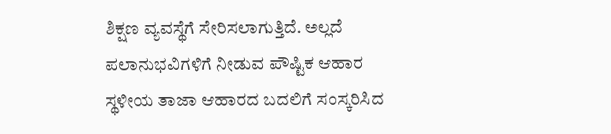ಶಿಕ್ಷಣ ವ್ಯವಸ್ಥೆಗೆ ಸೇರಿಸಲಾಗುತ್ತಿದೆ. ಅಲ್ಲದೆ ಪಲಾನುಭವಿಗಳಿಗೆ ನೀಡುವ ಪೌಷ್ಟಿಕ ಆಹಾರ ಸ್ಥಳೀಯ ತಾಜಾ ಆಹಾರದ ಬದಲಿಗೆ ಸಂಸ್ಕರಿಸಿದ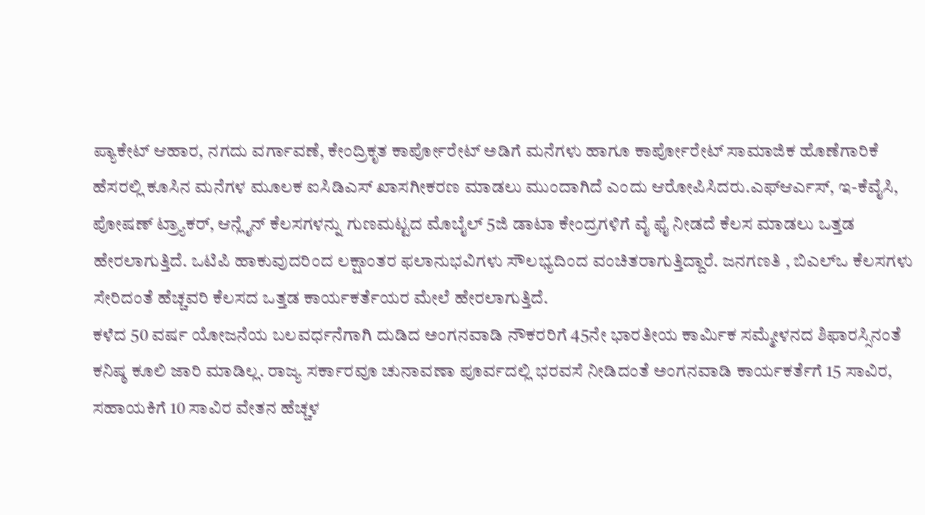ಪ್ಯಾಕೇಟ್ ಆಹಾರ, ನಗದು ವರ್ಗಾವಣೆ, ಕೇಂದ್ರಿಕೃತ ಕಾರ್ಪೋರೇಟ್ ಅಡಿಗೆ ಮನೆಗಳು ಹಾಗೂ ಕಾರ್ಪೋರೇಟ್ ಸಾಮಾಜಿಕ ಹೊಣೆಗಾರಿಕೆ ಹೆಸರಲ್ಲಿ ಕೂಸಿನ ಮನೆಗಳ ಮೂಲಕ ಐಸಿಡಿಎಸ್ ಖಾಸಗೀಕರಣ ಮಾಡಲು ಮುಂದಾಗಿದೆ ಎಂದು ಆರೋಪಿಸಿದರು.ಎಫ್ಆರ್ಎಸ್, ಇ-ಕೆವೈಸಿ, ಪೋಷಣ್ ಟ್ರ್ಯಾಕರ್, ಆನ್ಲೈನ್ ಕೆಲಸಗಳನ್ನು ಗುಣಮಟ್ಟದ ಮೊಬೈಲ್ 5ಜಿ ಡಾಟಾ ಕೇಂದ್ರಗಳಿಗೆ ವೈ ಫೈ ನೀಡದೆ ಕೆಲಸ ಮಾಡಲು ಒತ್ತಡ ಹೇರಲಾಗುತ್ತಿದೆ. ಒಟಿಪಿ ಹಾಕುವುದರಿಂದ ಲಕ್ಷಾಂತರ ಫಲಾನುಭವಿಗಳು ಸೌಲಭ್ಯದಿಂದ ವಂಚಿತರಾಗುತ್ತಿದ್ದಾರೆ. ಜನಗಣತಿ , ಬಿಎಲ್ಒ ಕೆಲಸಗಳು ಸೇರಿದಂತೆ ಹೆಚ್ಚವರಿ ಕೆಲಸದ ಒತ್ತಡ ಕಾರ್ಯಕರ್ತೆಯರ ಮೇಲೆ ಹೇರಲಾಗುತ್ತಿದೆ.
ಕಳೆದ 50 ವರ್ಷ ಯೋಜನೆಯ ಬಲವರ್ಧನೆಗಾಗಿ ದುಡಿದ ಅಂಗನವಾಡಿ ನೌಕರರಿಗೆ 45ನೇ ಭಾರತೀಯ ಕಾರ್ಮಿಕ ಸಮ್ಮೇಳನದ ಶಿಫಾರಸ್ಸಿನಂತೆ ಕನಿಷ್ಠ ಕೂಲಿ ಜಾರಿ ಮಾಡಿಲ್ಲ. ರಾಜ್ಯ ಸರ್ಕಾರವೂ ಚುನಾವಣಾ ಪೂರ್ವದಲ್ಲಿ ಭರವಸೆ ನೀಡಿದಂತೆ ಅಂಗನವಾಡಿ ಕಾರ್ಯಕರ್ತೆಗೆ 15 ಸಾವಿರ, ಸಹಾಯಕಿಗೆ 10 ಸಾವಿರ ವೇತನ ಹೆಚ್ಚಳ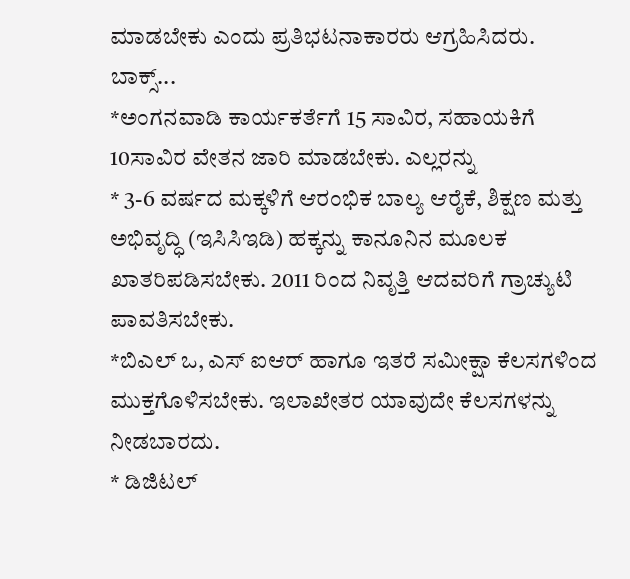ಮಾಡಬೇಕು ಎಂದು ಪ್ರತಿಭಟನಾಕಾರರು ಆಗ್ರಹಿಸಿದರು.
ಬಾಕ್ಸ್...
*ಅಂಗನವಾಡಿ ಕಾರ್ಯಕರ್ತೆಗೆ 15 ಸಾವಿರ, ಸಹಾಯಕಿಗೆ 10ಸಾವಿರ ವೇತನ ಜಾರಿ ಮಾಡಬೇಕು. ಎಲ್ಲರನ್ನು
* 3-6 ವರ್ಷದ ಮಕ್ಕಳಿಗೆ ಆರಂಭಿಕ ಬಾಲ್ಯ ಆರೈಕೆ, ಶಿಕ್ಷಣ ಮತ್ತು ಅಭಿವೃದ್ಧಿ (ಇಸಿಸಿಇಡಿ) ಹಕ್ಕನ್ನು ಕಾನೂನಿನ ಮೂಲಕ ಖಾತರಿಪಡಿಸಬೇಕು. 2011 ರಿಂದ ನಿವೃತ್ತಿ ಆದವರಿಗೆ ಗ್ರಾಚ್ಯುಟಿ ಪಾವತಿಸಬೇಕು.
*ಬಿಎಲ್ ಒ, ಎಸ್ ಐಆರ್ ಹಾಗೂ ಇತರೆ ಸಮೀಕ್ಷಾ ಕೆಲಸಗಳಿಂದ ಮುಕ್ತಗೊಳಿಸಬೇಕು. ಇಲಾಖೇತರ ಯಾವುದೇ ಕೆಲಸಗಳನ್ನು ನೀಡಬಾರದು.
* ಡಿಜಿಟಲ್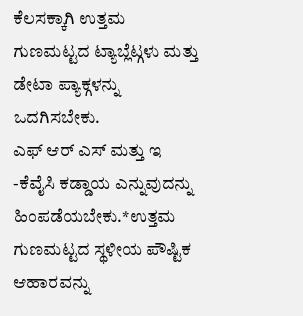ಕೆಲಸಕ್ಕಾಗಿ ಉತ್ತಮ ಗುಣಮಟ್ಟದ ಟ್ಯಾಬ್ಲೆಟ್ಗಳು ಮತ್ತು ಡೇಟಾ ಪ್ಯಾಕ್ಗಳನ್ನು ಒದಗಿಸಬೇಕು.
ಎಫ್ ಆರ್ ಎಸ್ ಮತ್ತು ಇ -ಕೆವೈಸಿ ಕಡ್ಡಾಯ ಎನ್ನುವುದನ್ನು ಹಿಂಪಡೆಯಬೇಕು.*ಉತ್ತಮ ಗುಣಮಟ್ಟದ ಸ್ಥಳೀಯ ಪೌಷ್ಟಿಕ ಆಹಾರವನ್ನು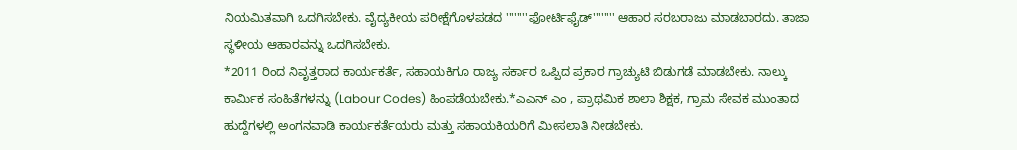ನಿಯಮಿತವಾಗಿ ಒದಗಿಸಬೇಕು. ವೈದ್ಯಕೀಯ ಪರೀಕ್ಷೆಗೊಳಪಡದ ''''''''ಫೋರ್ಟಿಫೈಡ್'''''''' ಆಹಾರ ಸರಬರಾಜು ಮಾಡಬಾರದು. ತಾಜಾ ಸ್ಥಳೀಯ ಆಹಾರವನ್ನು ಒದಗಿಸಬೇಕು.
*2011 ರಿಂದ ನಿವೃತ್ತರಾದ ಕಾರ್ಯಕರ್ತೆ, ಸಹಾಯಕಿಗೂ ರಾಜ್ಯ ಸರ್ಕಾರ ಒಪ್ಪಿದ ಪ್ರಕಾರ ಗ್ರಾಚ್ಯುಟಿ ಬಿಡುಗಡೆ ಮಾಡಬೇಕು. ನಾಲ್ಕು ಕಾರ್ಮಿಕ ಸಂಹಿತೆಗಳನ್ನು (Labour Codes) ಹಿಂಪಡೆಯಬೇಕು.*ಎಎನ್ ಎಂ , ಪ್ರಾಥಮಿಕ ಶಾಲಾ ಶಿಕ್ಷಕ, ಗ್ರಾಮ ಸೇವಕ ಮುಂತಾದ ಹುದ್ದೆಗಳಲ್ಲಿ ಅಂಗನವಾಡಿ ಕಾರ್ಯಕರ್ತೆಯರು ಮತ್ತು ಸಹಾಯಕಿಯರಿಗೆ ಮೀಸಲಾತಿ ನೀಡಬೇಕು.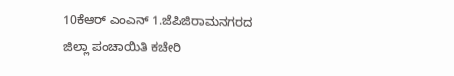10ಕೆಆರ್ ಎಂಎನ್ 1.ಜೆಪಿಜಿರಾಮನಗರದ ಜಿಲ್ಲಾ ಪಂಚಾಯಿತಿ ಕಚೇರಿ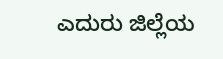ಎದುರು ಜಿಲ್ಲೆಯ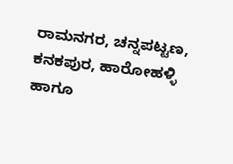ರಾಮನಗರ, ಚನ್ನಪಟ್ಟಣ, ಕನಕಪುರ, ಹಾರೋಹಳ್ಳಿ ಹಾಗೂ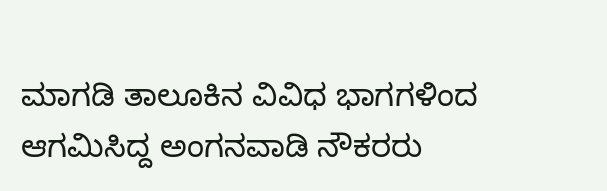ಮಾಗಡಿ ತಾಲೂಕಿನ ವಿವಿಧ ಭಾಗಗಳಿಂದ ಆಗಮಿಸಿದ್ದ ಅಂಗನವಾಡಿ ನೌಕರರು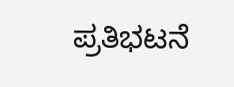ಪ್ರತಿಭಟನೆ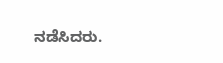ನಡೆಸಿದರು.